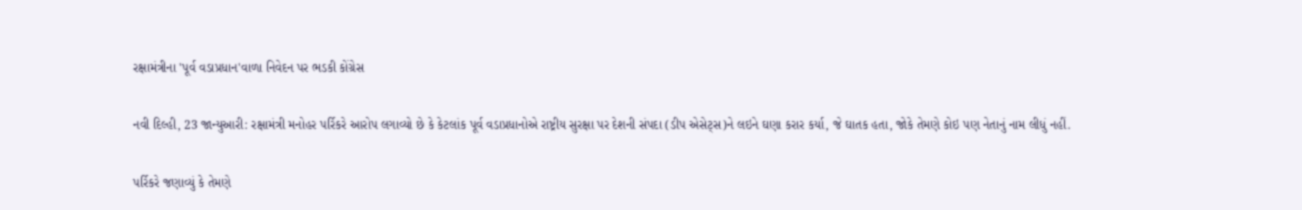રક્ષામંત્રીના 'પૂર્વ વડાપ્રધાન'વાળા નિવેદન પર ભડકી કોંગ્રેસ

નવી દિલ્હી, 23 જાન્યુઆરી: રક્ષામંત્રી મનોહર પર્રિકરે આરોપ લગાવ્યો છે કે કેટલાંક પૂર્વ વડાપ્રધાનોએ રાષ્ટ્રીય સુરક્ષા પર દેશની સંપદા (ડીપ એસેટ્સ)ને લઇને ઘણા કરાર કર્યા, જે ઘાતક હતા, જોકે તેમણે કોઇ પણ નેતાનું નામ લીધું નહીં.

પર્રિકરે જણાવ્યું કે તેમણે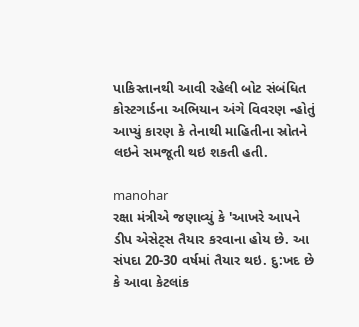પાકિસ્તાનથી આવી રહેલી બોટ સંબંધિત કોસ્ટગાર્ડના અભિયાન અંગે વિવરણ ન્હોતું આપ્યું કારણ કે તેનાથી માહિતીના સ્રોતને લઇને સમજૂતી થઇ શકતી હતી.

manohar
રક્ષા મંત્રીએ જણાવ્યું કે 'આખરે આપને ડીપ એસેટ્સ તૈયાર કરવાના હોય છે. આ સંપદા 20-30 વર્ષમાં તૈયાર થઇ. દુ:ખદ છે કે આવા કેટલાંક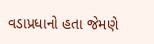વડાપ્રધાનો હતા જેમણે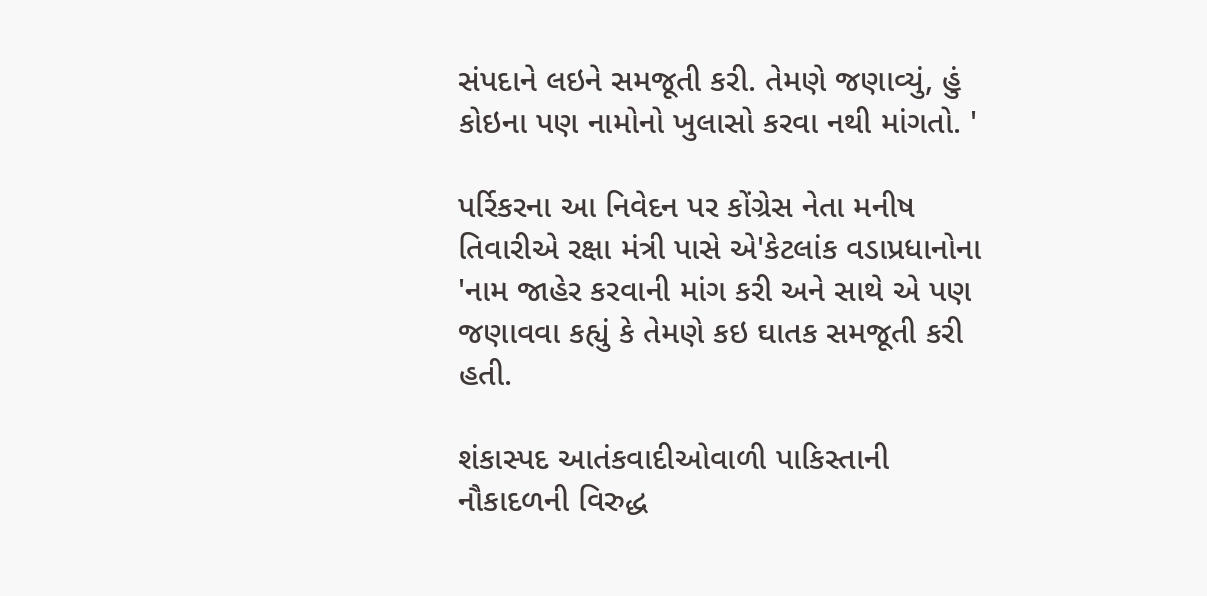સંપદાને લઇને સમજૂતી કરી. તેમણે જણાવ્યું, હું કોઇના પણ નામોનો ખુલાસો કરવા નથી માંગતો. '

પર્રિકરના આ નિવેદન પર કોંગ્રેસ નેતા મનીષ તિવારીએ રક્ષા મંત્રી પાસે એ'કેટલાંક વડાપ્રધાનોના 'નામ જાહેર કરવાની માંગ કરી અને સાથે એ પણ જણાવવા કહ્યું કે તેમણે કઇ ઘાતક સમજૂતી કરી હતી.

શંકાસ્પદ આતંકવાદીઓવાળી પાકિસ્તાની નૌકાદળની વિરુદ્ધ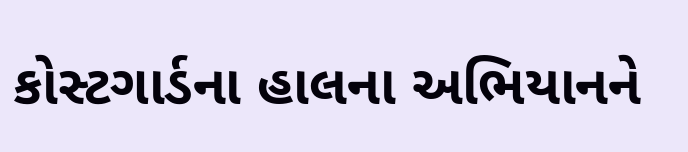કોસ્ટગાર્ડના હાલના અભિયાનને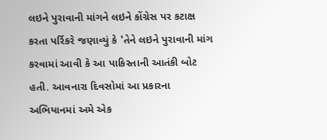લઇને પુરાવાની માંગને લઇને કોંગ્રેસ પર કટાક્ષ કરતા પર્રિકરે જણાવ્યું કે 'તેને લઇને પુરાવાની માંગ કરવામાં આવી કે આ પાકિસ્તાની આતંકી બોટ હતી. આવનારા દિવસોમાં આ પ્રકારના અભિયાનમાં અમે એક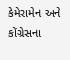કેમેરામેન અને કોંગ્રેસના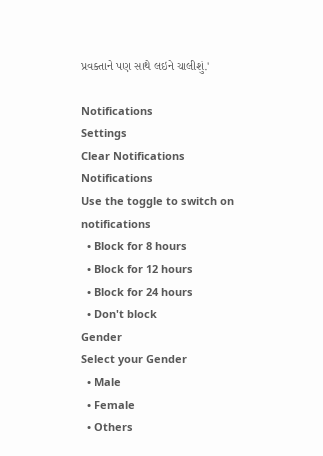પ્રવક્તાને પણ સાથે લઇને ચાલીશું.'

Notifications
Settings
Clear Notifications
Notifications
Use the toggle to switch on notifications
  • Block for 8 hours
  • Block for 12 hours
  • Block for 24 hours
  • Don't block
Gender
Select your Gender
  • Male
  • Female
  • Others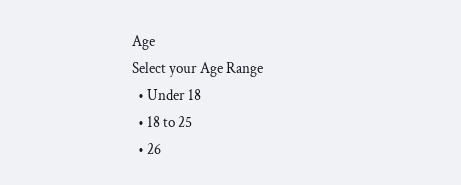Age
Select your Age Range
  • Under 18
  • 18 to 25
  • 26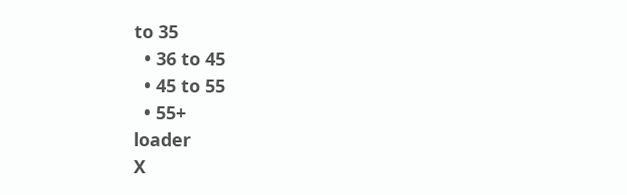to 35
  • 36 to 45
  • 45 to 55
  • 55+
loader
X